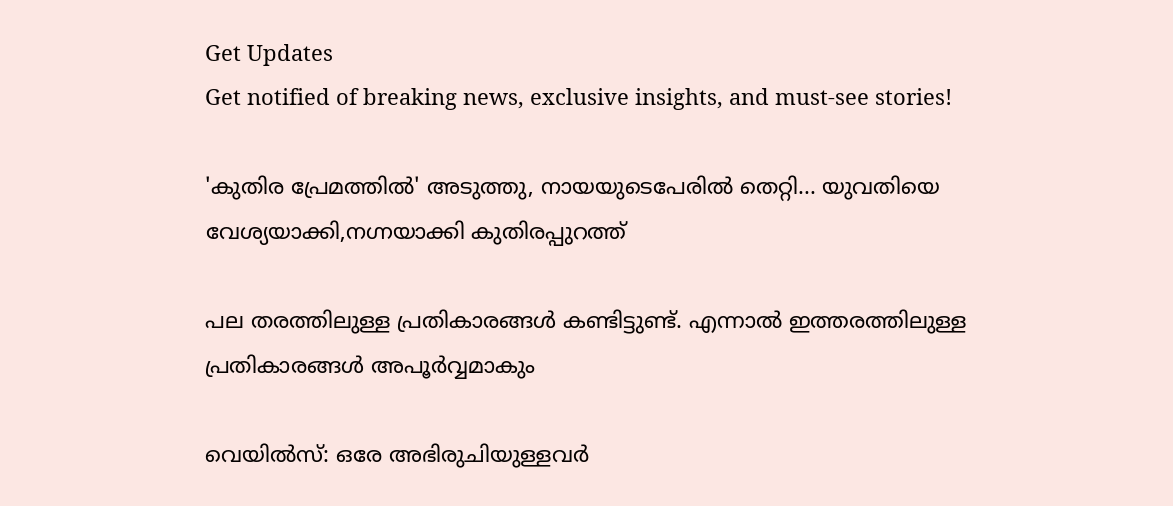Get Updates
Get notified of breaking news, exclusive insights, and must-see stories!

'കുതിര പ്രേമത്തില്‍' അടുത്തു, നായയുടെപേരില്‍ തെറ്റി... യുവതിയെ വേശ്യയാക്കി,നഗ്നയാക്കി കുതിരപ്പുറത്ത്

പല തരത്തിലുള്ള പ്രതികാരങ്ങള്‍ കണ്ടിട്ടുണ്ട്. എന്നാല്‍ ഇത്തരത്തിലുള്ള പ്രതികാരങ്ങള്‍ അപൂര്‍വ്വമാകും

വെയില്‍സ്: ഒരേ അഭിരുചിയുള്ളവര്‍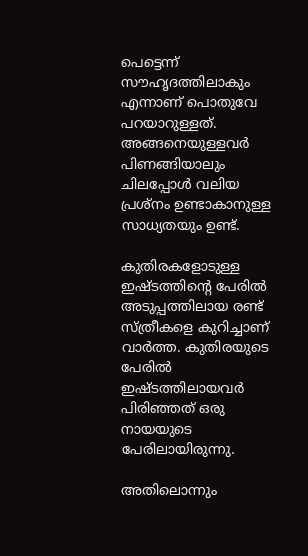പെട്ടെന്ന് സൗഹൃദത്തിലാകും എന്നാണ് പൊതുവേ പറയാറുള്ളത്. അങ്ങനെയുള്ളവര്‍ പിണങ്ങിയാലും ചിലപ്പോള്‍ വലിയ പ്രശ്‌നം ഉണ്ടാകാനുള്ള സാധ്യതയും ഉണ്ട്.

കുതിരകളോടുള്ള ഇഷ്ടത്തിന്റെ പേരില്‍ അടുപ്പത്തിലായ രണ്ട് സ്ത്രീകളെ കുറിച്ചാണ് വാര്‍ത്ത. കുതിരയുടെ പേരില്‍ ഇഷ്ടത്തിലായവര്‍ പിരിഞ്ഞത് ഒരു നായയുടെ പേരിലായിരുന്നു.

അതിലൊന്നും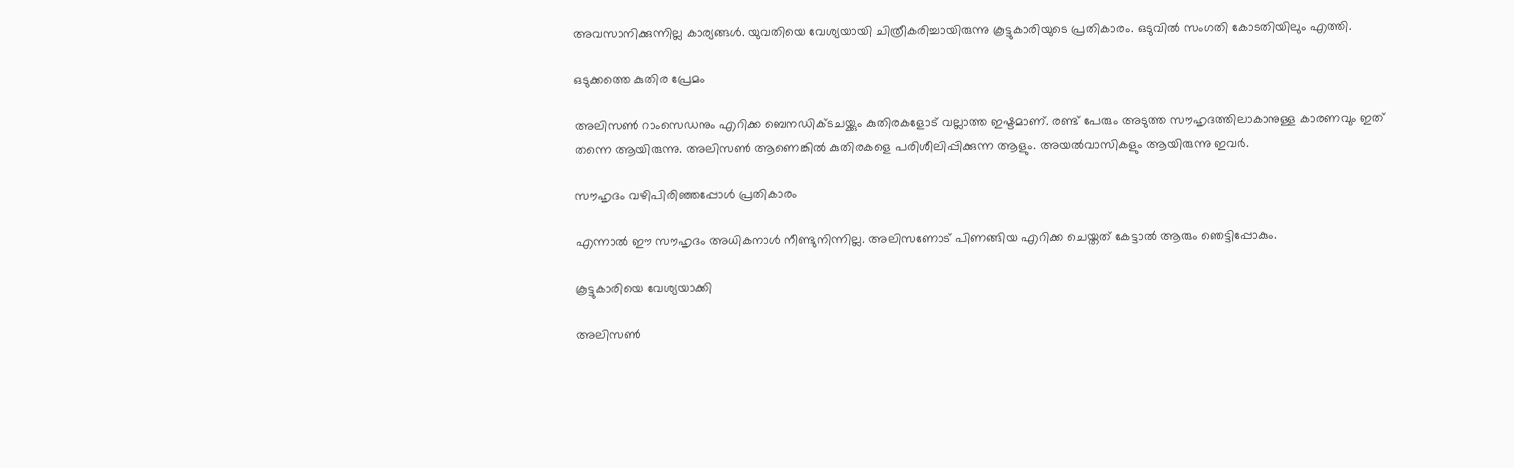അവസാനിക്കുന്നില്ല കാര്യങ്ങള്‍. യുവതിയെ വേശ്യയായി ചിത്രീകരിച്ചായിരുന്നു കൂട്ടുകാരിയുടെ പ്രതികാരം. ഒടുവില്‍ സംഗതി കോടതിയിലും എത്തി.

ഒടുക്കത്തെ കുതിര പ്രേമം

അലിസണ്‍ റാംസെഡനും എറിക്ക ബെനഡിക്ടചയ്ക്കും കുതിരകളോട് വല്ലാത്ത ഇഷ്ടമാണ്. രണ്ട് പേരും അടുത്ത സൗഹൃദത്തിലാകാനുള്ള കാരണവും ഇത് തന്നെ ആയിരുന്നു. അലിസണ്‍ ആണെങ്കില്‍ കുതിരകളെ പരിശീലിപ്പിക്കുന്ന ആളും. അയല്‍വാസികളും ആയിരുന്നു ഇവര്‍.

സൗഹൃദം വഴിപിരിഞ്ഞപ്പോള്‍ പ്രതികാരം

എന്നാല്‍ ഈ സൗഹൃദം അധികനാള്‍ നീണ്ടുനിന്നില്ല. അലിസണോട് പിണങ്ങിയ എറിക്ക ചെയ്തത് കേട്ടാല്‍ ആരും ഞെട്ടിപ്പോകും.

കൂട്ടുകാരിയെ വേശ്യയാക്കി

അലിസണ്‍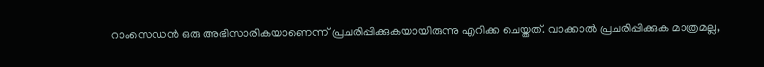റാംസെഡന്‍ ഒരു അഭിസാരികയാണെന്ന് പ്രചരിപ്പിക്കുകയായിരുന്നു എറിക്ക ചെയ്തത്. വാക്കാല്‍ പ്രചരിപ്പിക്കുക മാത്രമല്ല,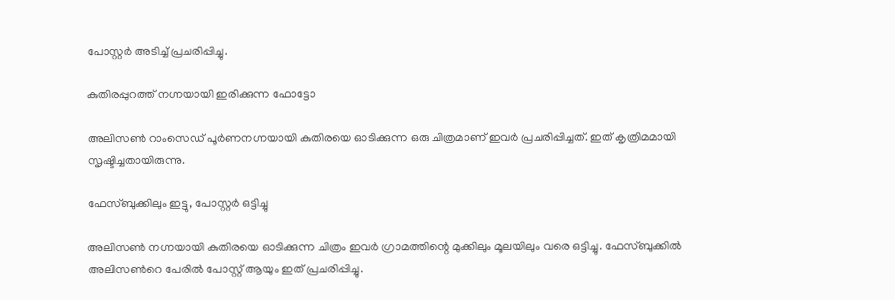പോസ്റ്റര്‍ അടിച്ച് പ്രചരിപ്പിച്ചു.

കുതിരപ്പുറത്ത് നഗ്നയായി ഇരിക്കുന്ന ഫോട്ടോ

അലിസണ്‍ റാംസെഡ് പൂര്‍ണനഗ്നയായി കുതിരയെ ഓടിക്കുന്ന ഒരു ചിത്രമാണ് ഇവര്‍ പ്രചരിപ്പിച്ചത്. ഇത് കൃത്രിമമായി സൃഷ്ടിച്ചതായിരുന്നു.

ഫേസ്ബുക്കിലും ഇട്ടു, പോസ്റ്റര്‍ ഒട്ടിച്ചു

അലിസണ്‍ നഗ്നയായി കുതിരയെ ഓടിക്കുന്ന ചിത്രം ഇവര്‍ ഗ്രാമത്തിന്റെ മുക്കിലും മൂലയിലും വരെ ഒട്ടിച്ചു. ഫേസ്ബുക്കില്‍ അലിസണ്‍റെ പേരില്‍ പോസ്റ്റ് ആയും ഇത് പ്രചരിപ്പിച്ചു.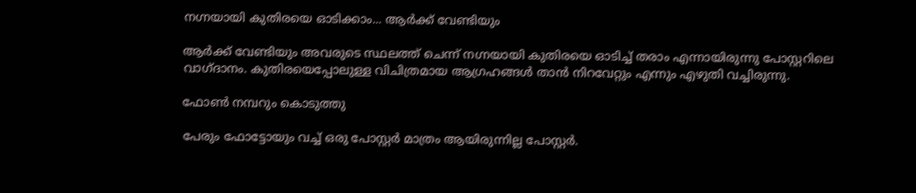നഗ്നയായി കുതിരയെ ഓടിക്കാം... ആര്‍ക്ക് വേണ്ടിയും

ആര്‍ക്ക് വേണ്ടിയും അവരുടെ സ്ഥലത്ത് ചെന്ന് നഗ്നയായി കുതിരയെ ഓടിച്ച് തരാം എന്നായിരുന്നു പോസ്റ്ററിലെ വാഗ്ദാനം. കുതിരയെപ്പോലുള്ള വിചിത്രമായ ആഗ്രഹങ്ങള്‍ താന്‍ നിറവേറ്റും എന്നും എഴുതി വച്ചിരുന്നു.

ഫോണ്‍ നമ്പറും കൊടുത്തു

പേരും ഫോട്ടോയും വച്ച് ഒരു പോസ്റ്റര്‍ മാത്രം ആയിരുന്നില്ല പോസ്റ്റര്‍.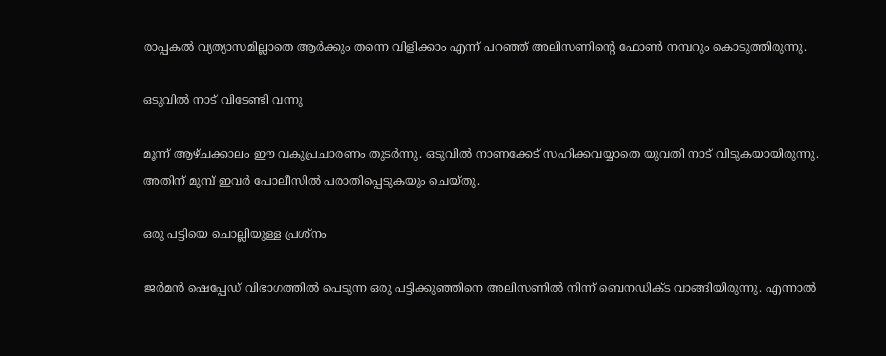രാപ്പകല്‍ വ്യത്യാസമില്ലാതെ ആര്‍ക്കും തന്നെ വിളിക്കാം എന്ന് പറഞ്ഞ് അലിസണിന്റെ ഫോണ്‍ നമ്പറും കൊടുത്തിരുന്നു.

ഒടുവില്‍ നാട് വിടേണ്ടി വന്നു

മൂന്ന് ആഴ്ചക്കാലം ഈ വകുപ്രചാരണം തുടര്‍ന്നു. ഒടുവില്‍ നാണക്കേട് സഹിക്കവയ്യാതെ യുവതി നാട് വിടുകയായിരുന്നു. അതിന് മുമ്പ് ഇവര്‍ പോലീസില്‍ പരാതിപ്പെടുകയും ചെയ്തു.

ഒരു പട്ടിയെ ചൊല്ലിയുള്ള പ്രശ്‌നം

ജര്‍മന്‍ ഷെപ്പേഡ് വിഭാഗത്തില്‍ പെടുന്ന ഒരു പട്ടിക്കുഞ്ഞിനെ അലിസണില്‍ നിന്ന് ബെനഡിക്ട വാങ്ങിയിരുന്നു. എന്നാല്‍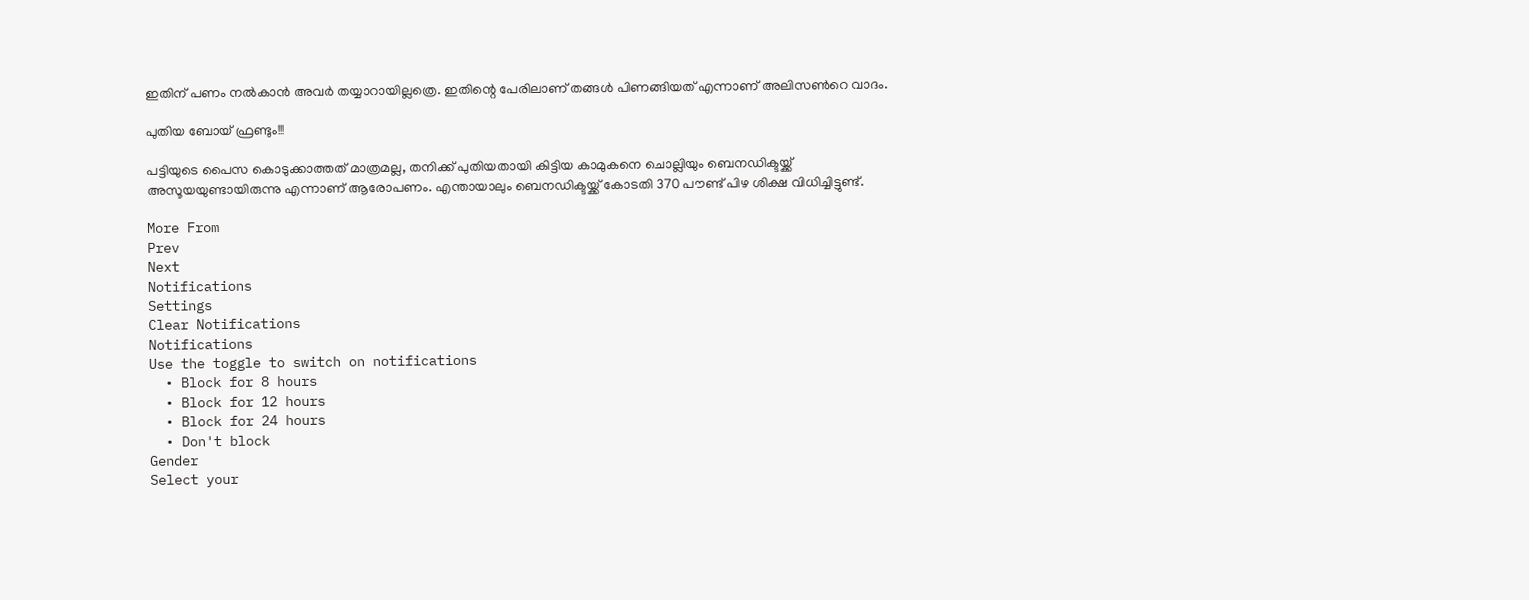ഇതിന് പണം നല്‍കാന്‍ അവര്‍ തയ്യാറായില്ലത്രെ. ഇതിന്റെ പേരിലാണ് തങ്ങള്‍ പിണങ്ങിയത് എന്നാണ് അലിസണ്‍റെ വാദം.

പുതിയ ബോയ് ഫ്രണ്ടും!!!

പട്ടിയുടെ പൈസ കൊടുക്കാത്തത് മാത്രമല്ല, തനിക്ക് പുതിയതായി കിട്ടിയ കാമുകനെ ചൊല്ലിയും ബെനഡിക്ടയ്ക്ക് അസൂയയുണ്ടായിരുന്നു എന്നാണ് ആരോപണം. എന്തായാലും ബെനഡിക്ടയ്ക്ക് കോടതി 370 പൗണ്ട് പിഴ ശിക്ഷ വിധിച്ചിട്ടുണ്ട്.

More From
Prev
Next
Notifications
Settings
Clear Notifications
Notifications
Use the toggle to switch on notifications
  • Block for 8 hours
  • Block for 12 hours
  • Block for 24 hours
  • Don't block
Gender
Select your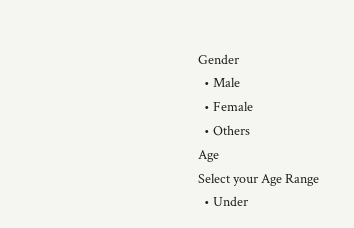Gender
  • Male
  • Female
  • Others
Age
Select your Age Range
  • Under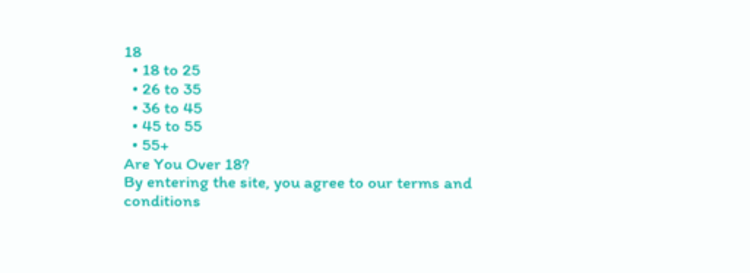18
  • 18 to 25
  • 26 to 35
  • 36 to 45
  • 45 to 55
  • 55+
Are You Over 18?
By entering the site, you agree to our terms and conditions